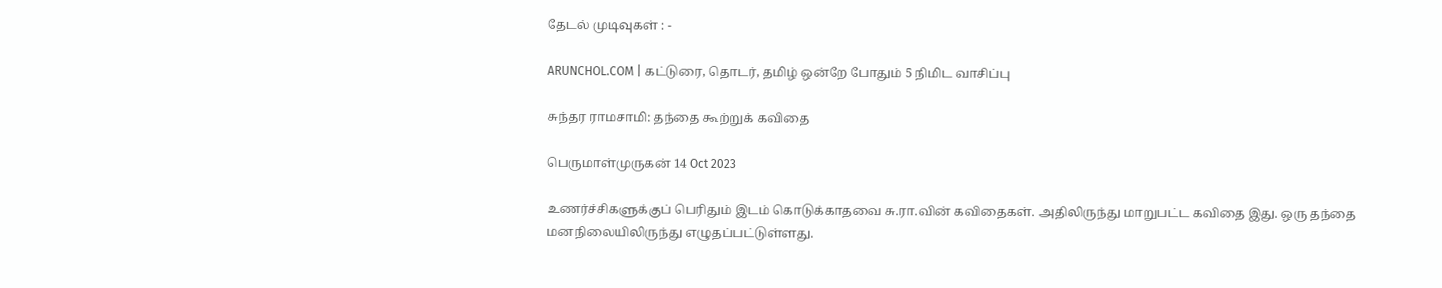தேடல் முடிவுகள் : -

ARUNCHOL.COM | கட்டுரை, தொடர், தமிழ் ஒன்றே போதும் 5 நிமிட வாசிப்பு

சுந்தர ராமசாமி: தந்தை கூற்றுக் கவிதை

பெருமாள்முருகன் 14 Oct 2023

உணர்ச்சிகளுக்குப் பெரிதும் இடம் கொடுக்காதவை சு.ரா.வின் கவிதைகள். அதிலிருந்து மாறுபட்ட கவிதை இது. ஒரு தந்தை மனநிலையிலிருந்து எழுதப்பட்டுள்ளது.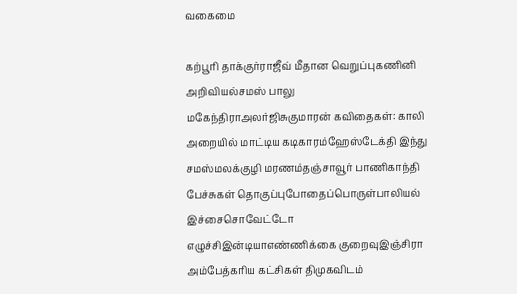வகைமை

கற்பூரி தாக்குர்ராஜீவ் மீதான வெறுப்புகணினி அறிவியல்சமஸ் பாலு மகேந்திராஅலர்ஜிசுகுமாரன் கவிதைகள்: காலி அறையில் மாட்டிய கடிகாரம்ஹேஸ்டேக்தி இந்து சமஸ்மலக்குழி மரணம்தஞ்சாவூர் பாணிகாந்தி பேச்சுகள் தொகுப்புபோதைப்பொருள்பாலியல் இச்சைசொவேட்டோ எழுச்சிஇன்டியாஎண்ணிக்கை குறைவுஇஞ்சிரா அம்பேத்கரிய கட்சிகள் திமுகவிடம்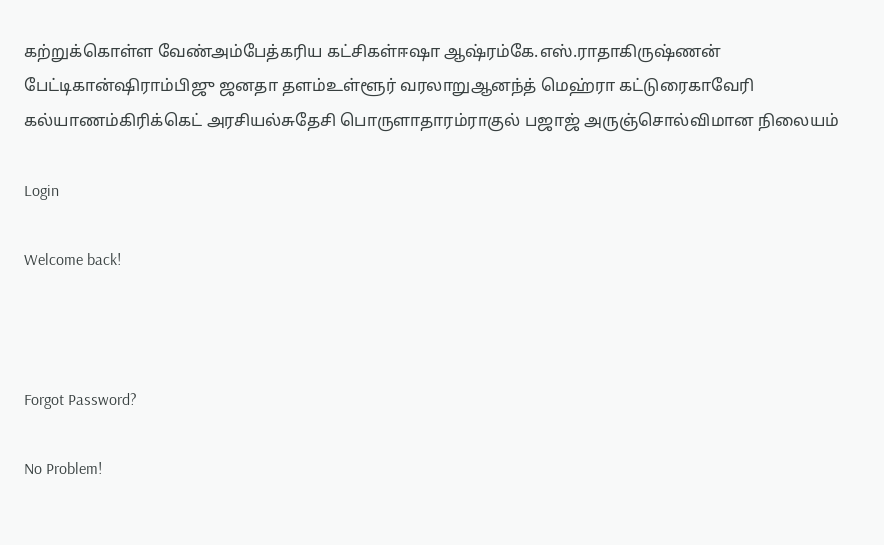கற்றுக்கொள்ள வேண்அம்பேத்கரிய கட்சிகள்ஈஷா ஆஷ்ரம்கே.எஸ்.ராதாகிருஷ்ணன் பேட்டிகான்ஷிராம்பிஜு ஜனதா தளம்உள்ளூர் வரலாறுஆனந்த் மெஹ்ரா கட்டுரைகாவேரி கல்யாணம்கிரிக்கெட் அரசியல்சுதேசி பொருளாதாரம்ராகுல் பஜாஜ் அருஞ்சொல்விமான நிலையம்

Login

Welcome back!



Forgot Password?

No Problem!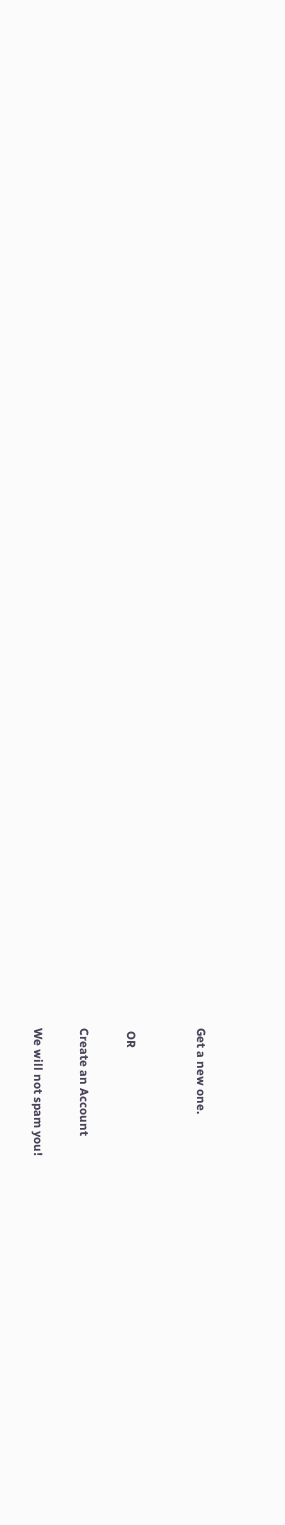Get a new one.


 OR

Create an Account

We will not spam you!